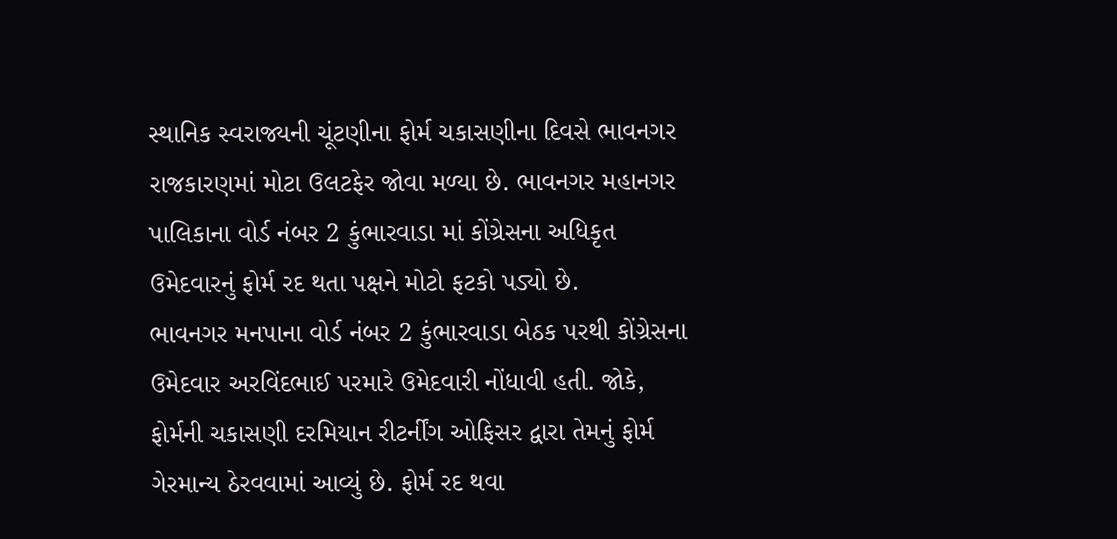સ્થાનિક સ્વરાજ્યની ચૂંટણીના ફોર્મ ચકાસણીના દિવસે ભાવનગર રાજકારણમાં મોટા ઉલટફેર જોવા મળ્યા છે. ભાવનગર મહાનગર પાલિકાના વોર્ડ નંબર 2 કુંભારવાડા માં કોંગ્રેસના અધિકૃત ઉમેદવારનું ફોર્મ રદ થતા પક્ષને મોટો ફટકો પડ્યો છે.
ભાવનગર મનપાના વોર્ડ નંબર 2 કુંભારવાડા બેઠક પરથી કોંગ્રેસના ઉમેદવાર અરવિંદભાઈ પરમારે ઉમેદવારી નોંધાવી હતી. જોકે, ફોર્મની ચકાસણી દરમિયાન રીટર્નીંગ ઓફિસર દ્વારા તેમનું ફોર્મ ગેરમાન્ય ઠેરવવામાં આવ્યું છે. ફોર્મ રદ થવા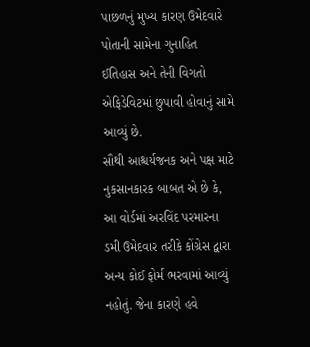પાછળનું મુખ્ય કારણ ઉમેદવારે પોતાની સામેના ગુનાહિત ઈતિહાસ અને તેની વિગતો એફિડેવિટમાં છુપાવી હોવાનું સામે આવ્યું છે.
સૌથી આશ્ચર્યજનક અને પક્ષ માટે નુકસાનકારક બાબત એ છે કે, આ વોર્ડમાં અરવિંદ પરમારના ડમી ઉમેદવાર તરીકે કોંગ્રેસ દ્વારા અન્ય કોઈ ફોર્મ ભરવામાં આવ્યું નહોતું. જેના કારણે હવે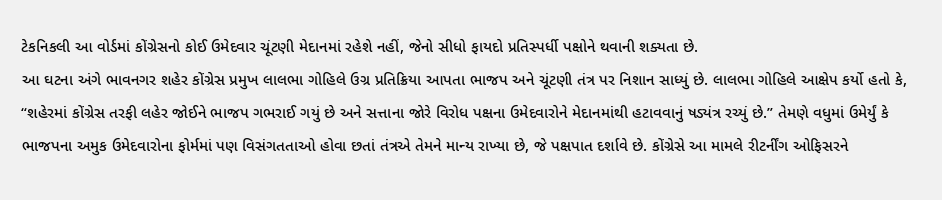ટેકનિકલી આ વોર્ડમાં કોંગ્રેસનો કોઈ ઉમેદવાર ચૂંટણી મેદાનમાં રહેશે નહીં, જેનો સીધો ફાયદો પ્રતિસ્પર્ધી પક્ષોને થવાની શક્યતા છે.
આ ઘટના અંગે ભાવનગર શહેર કોંગ્રેસ પ્રમુખ લાલભા ગોહિલે ઉગ્ર પ્રતિક્રિયા આપતા ભાજપ અને ચૂંટણી તંત્ર પર નિશાન સાધ્યું છે. લાલભા ગોહિલે આક્ષેપ કર્યો હતો કે, “શહેરમાં કોંગ્રેસ તરફી લહેર જોઈને ભાજપ ગભરાઈ ગયું છે અને સત્તાના જોરે વિરોધ પક્ષના ઉમેદવારોને મેદાનમાંથી હટાવવાનું ષડ્યંત્ર રચ્યું છે.” તેમણે વધુમાં ઉમેર્યું કે ભાજપના અમુક ઉમેદવારોના ફોર્મમાં પણ વિસંગતતાઓ હોવા છતાં તંત્રએ તેમને માન્ય રાખ્યા છે, જે પક્ષપાત દર્શાવે છે. કોંગ્રેસે આ મામલે રીટર્નીંગ ઓફિસરને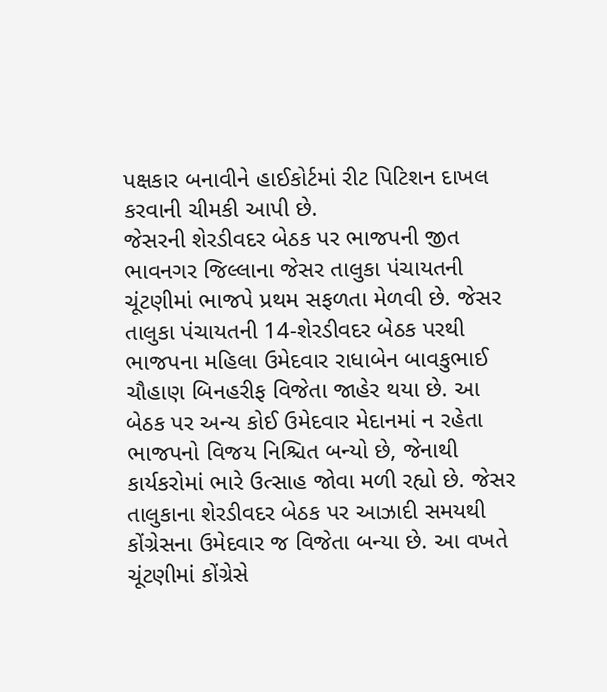પક્ષકાર બનાવીને હાઈકોર્ટમાં રીટ પિટિશન દાખલ કરવાની ચીમકી આપી છે.
જેસરની શેરડીવદર બેઠક પર ભાજપની જીત
ભાવનગર જિલ્લાના જેસર તાલુકા પંચાયતની ચૂંટણીમાં ભાજપે પ્રથમ સફળતા મેળવી છે. જેસર તાલુકા પંચાયતની 14-શેરડીવદર બેઠક પરથી ભાજપના મહિલા ઉમેદવાર રાધાબેન બાવકુભાઈ ચૌહાણ બિનહરીફ વિજેતા જાહેર થયા છે. આ બેઠક પર અન્ય કોઈ ઉમેદવાર મેદાનમાં ન રહેતા ભાજપનો વિજય નિશ્ચિત બન્યો છે, જેનાથી કાર્યકરોમાં ભારે ઉત્સાહ જોવા મળી રહ્યો છે. જેસર તાલુકાના શેરડીવદર બેઠક પર આઝાદી સમયથી કોંગ્રેસના ઉમેદવાર જ વિજેતા બન્યા છે. આ વખતે ચૂંટણીમાં કોંગ્રેસે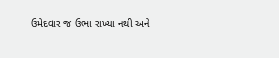ઉમેદવાર જ ઉભા રાખ્યા નથી અને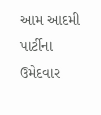આમ આદમી પાર્ટીના ઉમેદવાર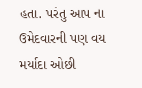હતા. પરંતુ આપ ના ઉમેદવારની પણ વય મર્યાદા ઓછી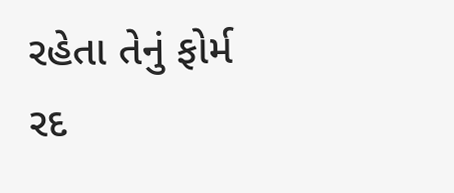રહેતા તેનું ફોર્મ રદ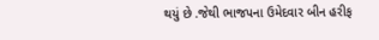થયું છે .જેથી ભાજપના ઉમેદવાર બીન હરીફ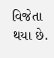વિજેતા થયા છે.